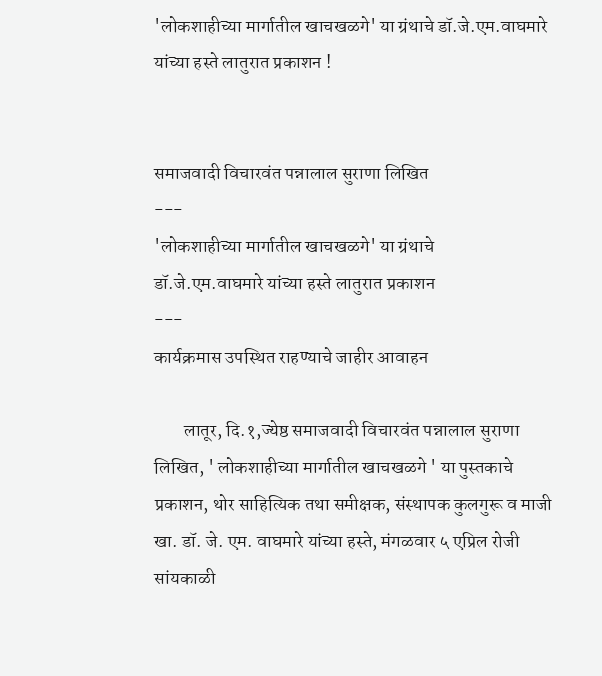'लोकशाहीच्या मार्गातील खाचखळगे' या ग्रंथाचे डॉ.जे.एम.वाघमारे यांच्या हस्ते लातुरात प्रकाशन !


समाजवादी विचारवंत पन्नालाल सुराणा लिखित
---
'लोकशाहीच्या मार्गातील खाचखळगे' या ग्रंथाचे
डॉ.जे.एम.वाघमारे यांच्या हस्ते लातुरात प्रकाशन
---
कार्यक्रमास उपस्थित राहण्याचे जाहीर आवाहन

        लातूर, दि.१,ज्येष्ठ समाजवादी विचारवंत पन्नालाल सुराणा लिखित, ' लोकशाहीच्या मार्गातील खाचखळगे ' या पुस्तकाचे प्रकाशन, थोर साहित्यिक तथा समीक्षक, संस्थापक कुलगुरू व माजी खा. डॉ. जे. एम. वाघमारे यांच्या हस्ते, मंगळवार ५ एप्रिल रोजी सांयकाळी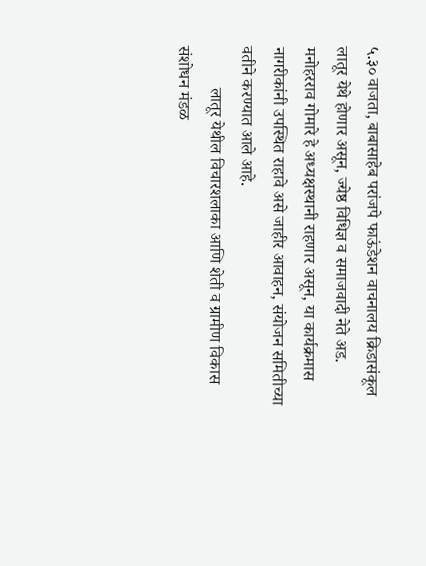५.३० वाजता, बाबासाहेब परांजपे फाऊंडेशन वाचनालय क्रिडासंकूल लातूर येथे होणार असून, ज्येष्ठ विधिज्ञ व समाजवादी नेते अड. मनोहरराव गोमारे हे अध्यक्षस्थानी राहणार असून, या कार्यक्रमास नागरीकांनी उपस्थित राहावे असे जाहीर आवाहन, संयोजन समितीच्या वतीने करण्यात आले आहे.
          लातूर येथील विचारशलाका आणि शेती व ग्रामीण विकास संशोधन मंडळ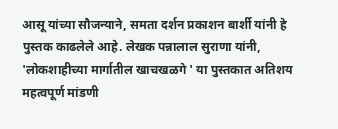आसू यांच्या सौजन्याने, समता दर्शन प्रकाशन बार्शी यांनी हे पुस्तक काढलेले आहे. लेखक पन्नालाल सुराणा यांनी, 'लोकशाहीच्या मार्गातील खाचखळगे ' या पुस्तकात अतिशय महत्वपूर्ण मांडणी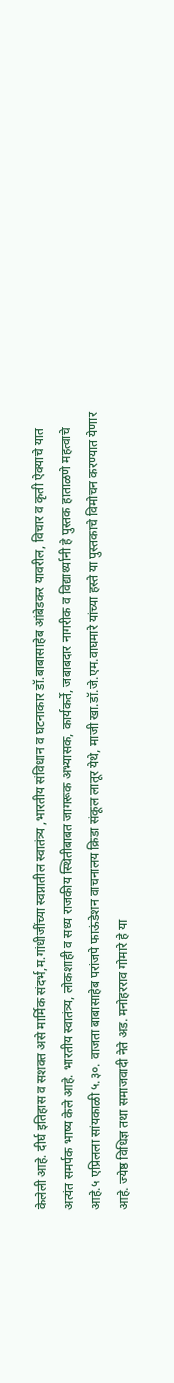केलेली आहे. दीर्घ इतिहास व सशक्त असे मार्मिक संदर्भ,म.गांधीजींच्या स्वप्नातील स्वातंत्र्य ,भारतीय संविधान व घटनाकार डॉ.बाबासाहेब आंबेडकर यावरील, विचार व कृती ऐक्याचे यात अत्यंत समर्पक भाष्य केले आहे. भारतीय स्वातंत्र्य, लोकशाही व सध्य राजकीय स्थितीबाबत जागरूक अभ्यासक, कार्यकर्ते, जबाबदार नागरीक व विद्यार्थ्यानी हे पुस्तक हाताळणे महत्वाचे आहे.५ एप्रिलला सांयकाळी ५.३०. वाजता बाबासाहेब परांजपे फाऊंडेशन वाचनालय क्रिडा संकूल लातूर येथे, माजी खा.डॉ.जे.एम.वाघमारे यांच्या हस्ते या पुस्तकाचे विमोचन करण्यात येणार आहे. ज्येष्ठ विधिज्ञ तथा समाजवादी नेते अड. मनोहरराव गोमारे हे या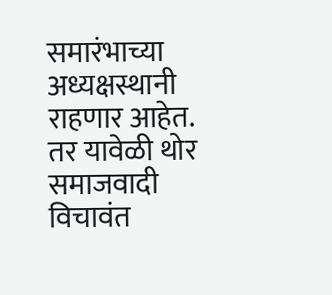समारंभाच्या अध्यक्षस्थानी राहणार आहेत. तर यावेळी थोर समाजवादी विचावंत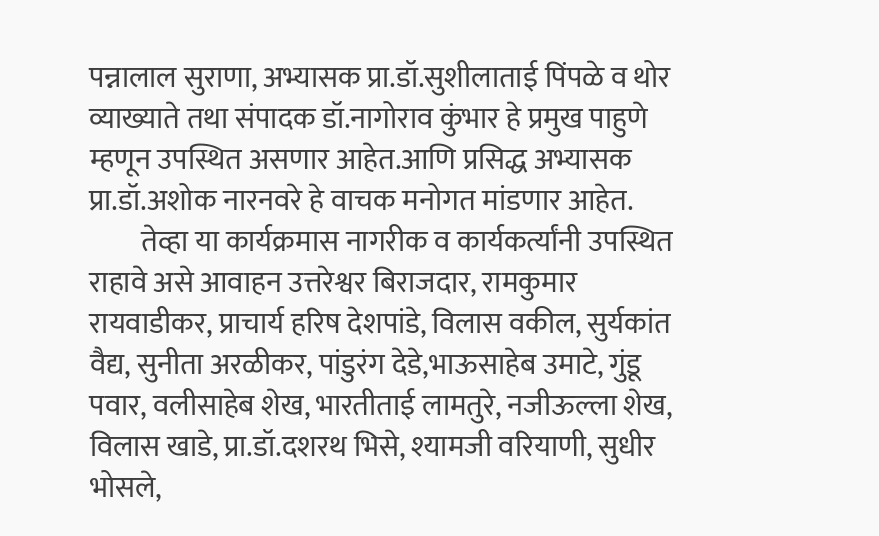पन्नालाल सुराणा, अभ्यासक प्रा.डॉ.सुशीलाताई पिंपळे व थोर व्याख्याते तथा संपादक डॉ.नागोराव कुंभार हे प्रमुख पाहुणे म्हणून उपस्थित असणार आहेत.आणि प्रसिद्ध अभ्यासक प्रा.डॉ.अशोक नारनवरे हे वाचक मनोगत मांडणार आहेत.
         तेव्हा या कार्यक्रमास नागरीक व कार्यकर्त्यांनी उपस्थित राहावे असे आवाहन उत्तरेश्वर बिराजदार, रामकुमार रायवाडीकर, प्राचार्य हरिष देशपांडे, विलास वकील, सुर्यकांत वैद्य, सुनीता अरळीकर, पांडुरंग देडे,भाऊसाहेब उमाटे, गुंडू पवार, वलीसाहेब शेख, भारतीताई लामतुरे, नजीऊल्ला शेख, विलास खाडे, प्रा.डॉ.दशरथ भिसे, श्यामजी वरियाणी, सुधीर भोसले,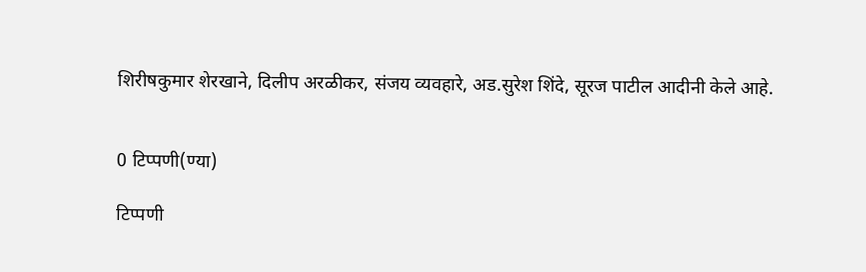शिरीषकुमार शेरखाने, दिलीप अरळीकर, संजय व्यवहारे, अड.सुरेश शिंदे, सूरज पाटील आदीनी केले आहे.


0 टिप्पणी(ण्या)

टिप्पणी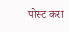पोस्ट करा